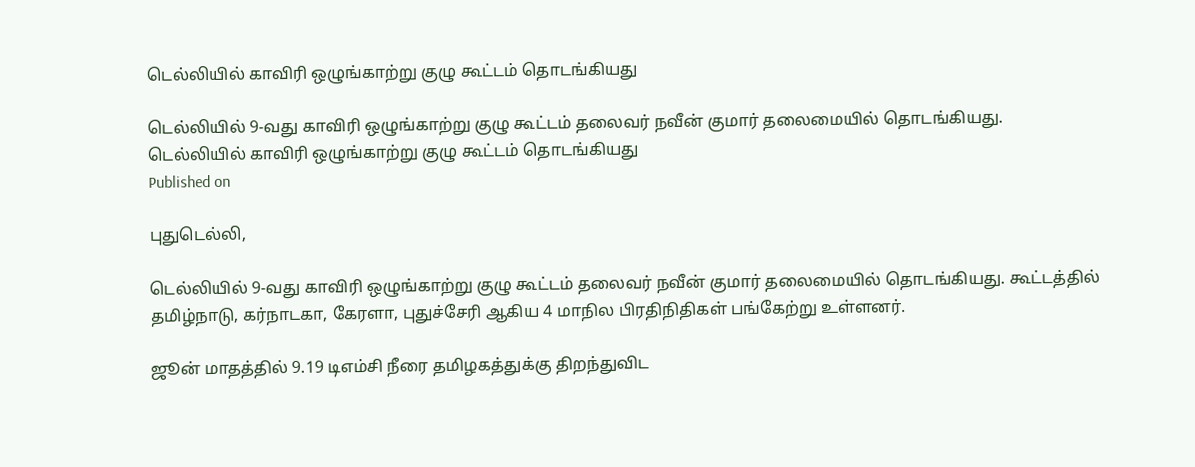டெல்லியில் காவிரி ஒழுங்காற்று குழு கூட்டம் தொடங்கியது

டெல்லியில் 9-வது காவிரி ஒழுங்காற்று குழு கூட்டம் தலைவர் நவீன் குமார் தலைமையில் தொடங்கியது.
டெல்லியில் காவிரி ஒழுங்காற்று குழு கூட்டம் தொடங்கியது
Published on

புதுடெல்லி,

டெல்லியில் 9-வது காவிரி ஒழுங்காற்று குழு கூட்டம் தலைவர் நவீன் குமார் தலைமையில் தொடங்கியது. கூட்டத்தில் தமிழ்நாடு, கர்நாடகா, கேரளா, புதுச்சேரி ஆகிய 4 மாநில பிரதிநிதிகள் பங்கேற்று உள்ளனர்.

ஜூன் மாதத்தில் 9.19 டிஎம்சி நீரை தமிழகத்துக்கு திறந்துவிட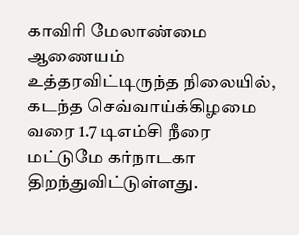காவிரி மேலாண்மை ஆணையம் உத்தரவிட்டிருந்த நிலையில், கடந்த செவ்வாய்க்கிழமை வரை 1.7 டிஎம்சி நீரை மட்டுமே கர்நாடகா திறந்துவிட்டுள்ளது.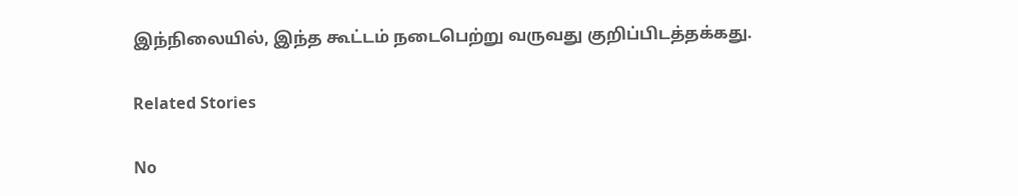இந்நிலையில், இந்த கூட்டம் நடைபெற்று வருவது குறிப்பிடத்தக்கது.

Related Stories

No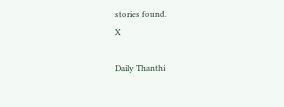stories found.
X

Daily Thanthi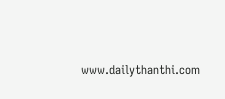www.dailythanthi.com